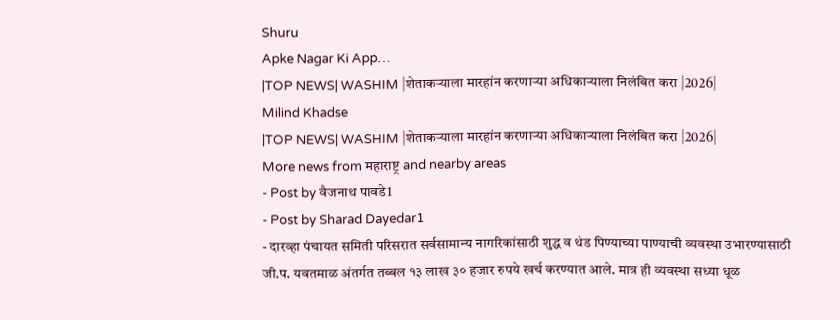Shuru
Apke Nagar Ki App…
|TOP NEWS| WASHIM |शेताकऱ्याला मारहांन करणाऱ्या अधिकाऱ्याला निलंबित करा |2026|
Milind Khadse
|TOP NEWS| WASHIM |शेताकऱ्याला मारहांन करणाऱ्या अधिकाऱ्याला निलंबित करा |2026|
More news from महाराष्ट्र and nearby areas
- Post by वैजनाथ पावडे1
- Post by Sharad Dayedar1
- दारव्हा पंचायत समिती परिसरात सर्वसामान्य नागरिकांसाठी शुद्ध व थंड पिण्याच्या पाण्याची व्यवस्था उभारण्यासाठी जी.प. यवतमाळ अंतर्गत तब्बल १३ लाख ३० हजार रुपये खर्च करण्यात आले. मात्र ही व्यवस्था सध्या धूळ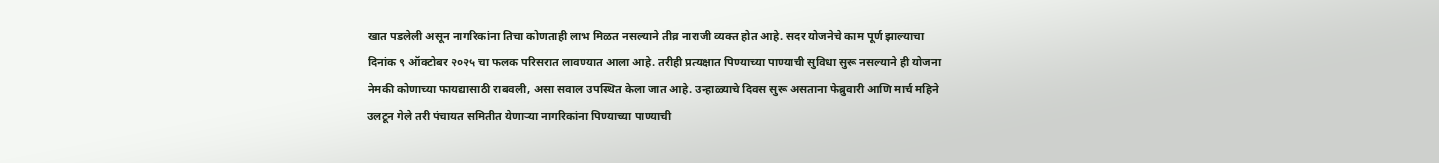खात पडलेली असून नागरिकांना तिचा कोणताही लाभ मिळत नसल्याने तीव्र नाराजी व्यक्त होत आहे. सदर योजनेचे काम पूर्ण झाल्याचा दिनांक ९ ऑक्टोबर २०२५ चा फलक परिसरात लावण्यात आला आहे. तरीही प्रत्यक्षात पिण्याच्या पाण्याची सुविधा सुरू नसल्याने ही योजना नेमकी कोणाच्या फायद्यासाठी राबवली, असा सवाल उपस्थित केला जात आहे. उन्हाळ्याचे दिवस सुरू असताना फेब्रुवारी आणि मार्च महिने उलटून गेले तरी पंचायत समितीत येणाऱ्या नागरिकांना पिण्याच्या पाण्याची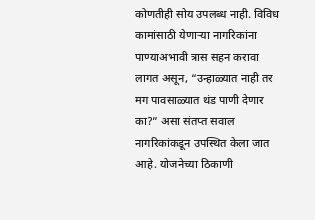कोणतीही सोय उपलब्ध नाही. विविध कामांसाठी येणाऱ्या नागरिकांना पाण्याअभावी त्रास सहन करावा लागत असून, “उन्हाळ्यात नाही तर मग पावसाळ्यात थंड पाणी देणार का?” असा संतप्त सवाल नागरिकांकडून उपस्थित केला जात आहे. योजनेच्या ठिकाणी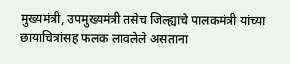मुख्यमंत्री, उपमुख्यमंत्री तसेच जिल्ह्याचे पालकमंत्री यांच्या छायाचित्रांसह फलक लावलेले असताना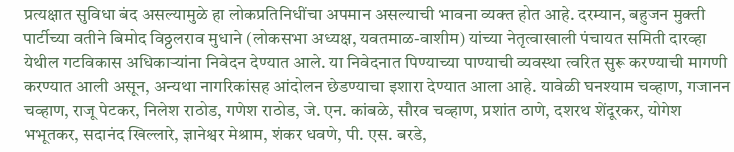प्रत्यक्षात सुविधा बंद असल्यामुळे हा लोकप्रतिनिधींचा अपमान असल्याची भावना व्यक्त होत आहे. दरम्यान, बहुजन मुक्ती पार्टीच्या वतीने बिमोद विठ्ठलराव मुधाने (लोकसभा अध्यक्ष, यवतमाळ-वाशीम) यांच्या नेतृत्वाखाली पंचायत समिती दारव्हा येथील गटविकास अधिकाऱ्यांना निवेदन देण्यात आले. या निवेदनात पिण्याच्या पाण्याची व्यवस्था त्वरित सुरू करण्याची मागणी करण्यात आली असून, अन्यथा नागरिकांसह आंदोलन छेडण्याचा इशारा देण्यात आला आहे. यावेळी घनश्याम चव्हाण, गजानन चव्हाण, राजू पेटकर, निलेश राठोड, गणेश राठोड, जे. एन. कांबळे, सौरव चव्हाण, प्रशांत ठाणे, दशरथ शेंदूरकर, योगेश भभूतकर, सदानंद खिल्लारे, ज्ञानेश्वर मेश्राम, शंकर धवणे, पी. एस. बरडे,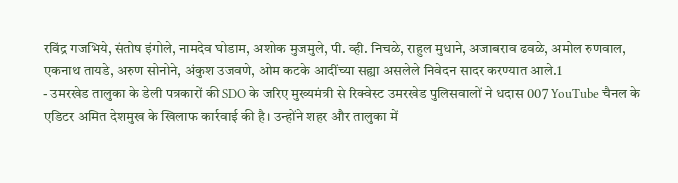रविंद्र गजभिये, संतोष इंगोले, नामदेव घोडाम, अशोक मुजमुले, पी. व्ही. निचळे, राहुल मुधाने, अजाबराव ढवळे, अमोल रुणवाल, एकनाथ तायडे, अरुण सोनोने, अंकुश उजवणे, ओम कटके आदींच्या सह्या असलेले निवेदन सादर करण्यात आले.1
- उमरखेड तालुका के डेली पत्रकारों की SDO के जरिए मुख्यमंत्री से रिक्वेस्ट उमरखेड पुलिसवालों ने धदास 007 YouTube चैनल के एडिटर अमित देशमुख के खिलाफ कार्रवाई की है। उन्होंने शहर और तालुका में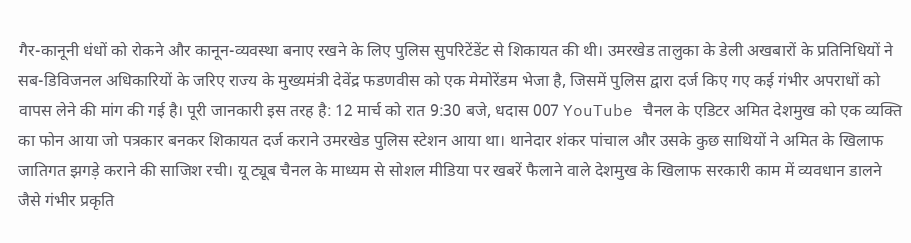गैर-कानूनी धंधों को रोकने और कानून-व्यवस्था बनाए रखने के लिए पुलिस सुपरिटेंडेंट से शिकायत की थी। उमरखेड तालुका के डेली अखबारों के प्रतिनिधियों ने सब-डिविजनल अधिकारियों के जरिए राज्य के मुख्यमंत्री देवेंद्र फडणवीस को एक मेमोरेंडम भेजा है, जिसमें पुलिस द्वारा दर्ज किए गए कई गंभीर अपराधों को वापस लेने की मांग की गई है। पूरी जानकारी इस तरह है: 12 मार्च को रात 9:30 बजे, धदास 007 YouTube चैनल के एडिटर अमित देशमुख को एक व्यक्ति का फोन आया जो पत्रकार बनकर शिकायत दर्ज कराने उमरखेड पुलिस स्टेशन आया था। थानेदार शंकर पांचाल और उसके कुछ साथियों ने अमित के खिलाफ जातिगत झगड़े कराने की साजिश रची। यू ट्यूब चैनल के माध्यम से सोशल मीडिया पर खबरें फैलाने वाले देशमुख के खिलाफ सरकारी काम में व्यवधान डालने जैसे गंभीर प्रकृति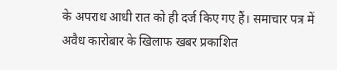के अपराध आधी रात को ही दर्ज किए गए हैं। समाचार पत्र में अवैध कारोबार के खिलाफ खबर प्रकाशित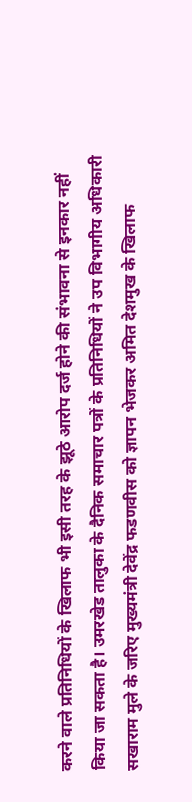करने वाले प्रतिनिधियों के खिलाफ भी इसी तरह के झूठे आरोप दर्ज होने की संभावना से इनकार नहीं किया जा सकता है। उमरखेड तालुका के दैनिक समाचार पत्रों के प्रतिनिधियों ने उप विभागीय अधिकारी सखाराम मुले के जरिए मुख्यमंत्री देवेंद्र फडणवीस को ज्ञापन भेजकर अमित देशमुख के खिलाफ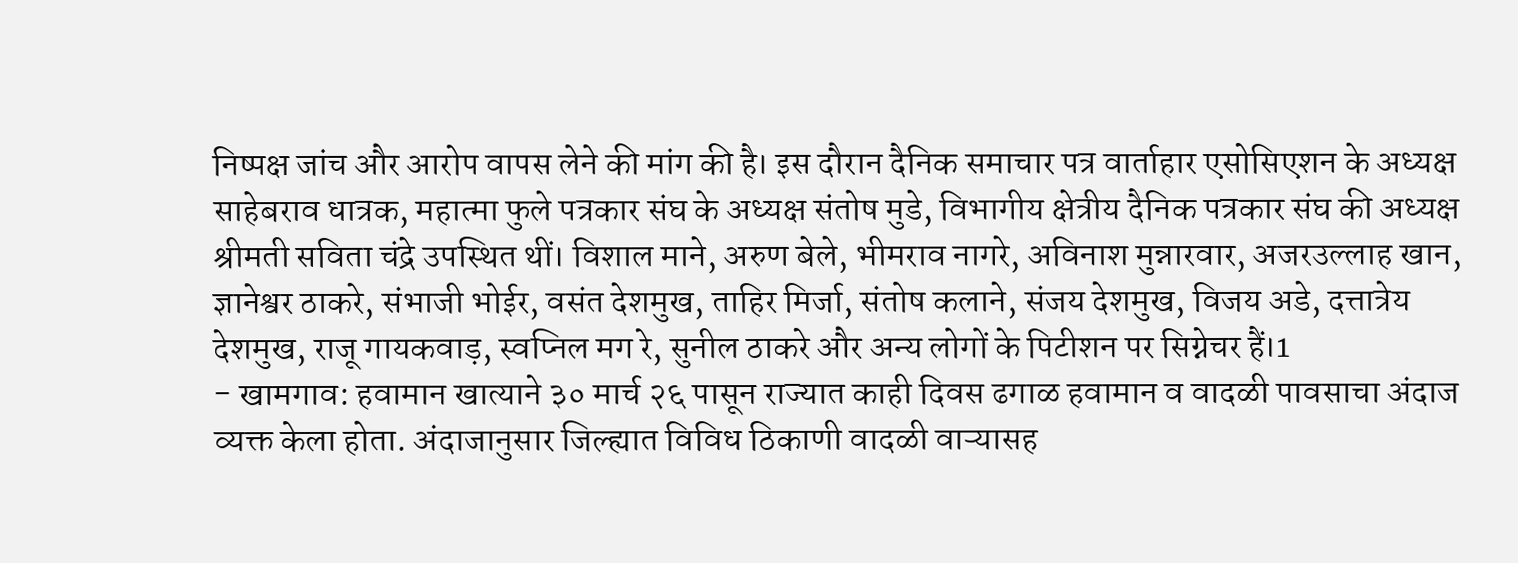निष्पक्ष जांच और आरोप वापस लेने की मांग की है। इस दौरान दैनिक समाचार पत्र वार्ताहार एसोसिएशन के अध्यक्ष साहेबराव धात्रक, महात्मा फुले पत्रकार संघ के अध्यक्ष संतोष मुडे, विभागीय क्षेत्रीय दैनिक पत्रकार संघ की अध्यक्ष श्रीमती सविता चंद्रे उपस्थित थीं। विशाल माने, अरुण बेले, भीमराव नागरे, अविनाश मुन्नारवार, अजरउल्लाह खान, ज्ञानेश्वर ठाकरे, संभाजी भोईर, वसंत देशमुख, ताहिर मिर्जा, संतोष कलाने, संजय देशमुख, विजय अडे, दत्तात्रेय देशमुख, राजू गायकवाड़, स्वप्निल मग रे, सुनील ठाकरे और अन्य लोगों के पिटीशन पर सिग्नेचर हैं।1
- खामगाव: हवामान खात्याने ३० मार्च २६ पासून राज्यात काही दिवस ढगाळ हवामान व वादळी पावसाचा अंदाज व्यक्त केला होता. अंदाजानुसार जिल्ह्यात विविध ठिकाणी वादळी वाऱ्यासह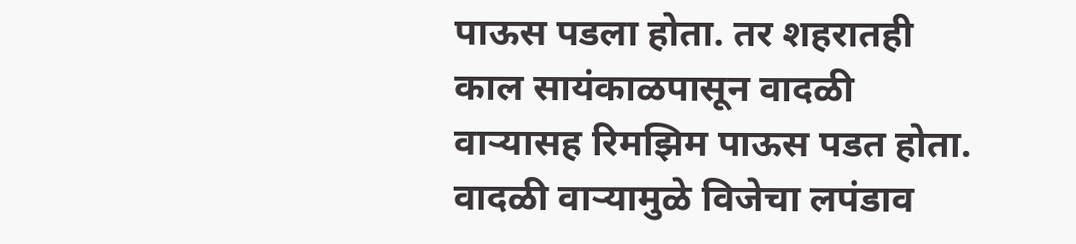पाऊस पडला होता. तर शहरातही काल सायंकाळपासून वादळी वाऱ्यासह रिमझिम पाऊस पडत होता. वादळी वाऱ्यामुळे विजेचा लपंडाव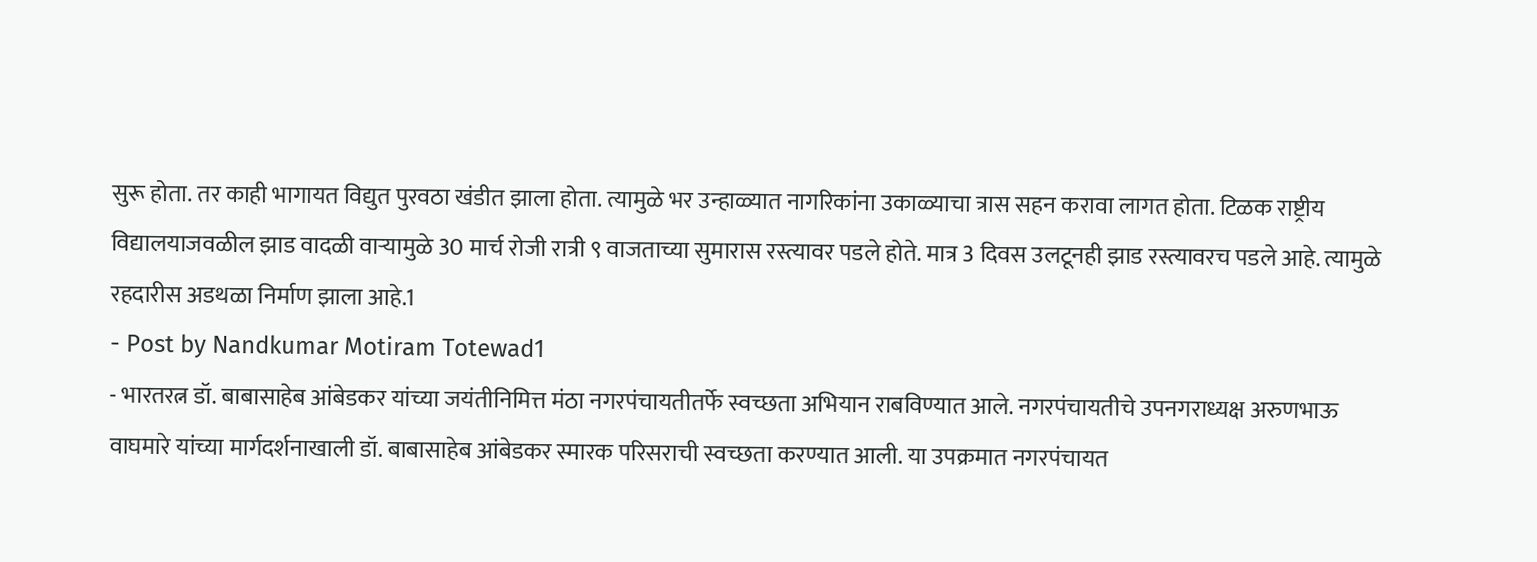सुरू होता. तर काही भागायत विद्युत पुरवठा खंडीत झाला होता. त्यामुळे भर उन्हाळ्यात नागरिकांना उकाळ्याचा त्रास सहन करावा लागत होता. टिळक राष्ट्रीय विद्यालयाजवळील झाड वादळी वाऱ्यामुळे 30 मार्च रोजी रात्री ९ वाजताच्या सुमारास रस्त्यावर पडले होते. मात्र 3 दिवस उलटूनही झाड रस्त्यावरच पडले आहे. त्यामुळे रहदारीस अडथळा निर्माण झाला आहे.1
- Post by Nandkumar Motiram Totewad1
- भारतरत्न डॉ. बाबासाहेब आंबेडकर यांच्या जयंतीनिमित्त मंठा नगरपंचायतीतर्फे स्वच्छता अभियान राबविण्यात आले. नगरपंचायतीचे उपनगराध्यक्ष अरुणभाऊ वाघमारे यांच्या मार्गदर्शनाखाली डॉ. बाबासाहेब आंबेडकर स्मारक परिसराची स्वच्छता करण्यात आली. या उपक्रमात नगरपंचायत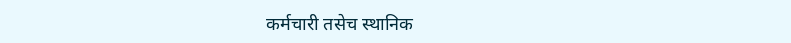कर्मचारी तसेच स्थानिक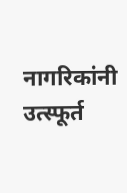नागरिकांनी उत्स्फूर्त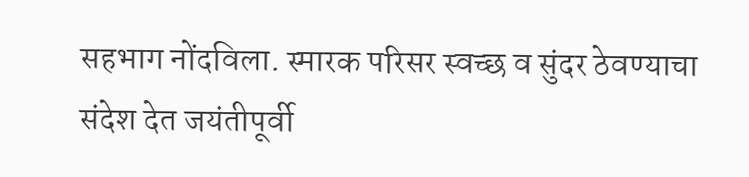सहभाग नोंदविला. स्मारक परिसर स्वच्छ व सुंदर ठेवण्याचा संदेश देत जयंतीपूर्वी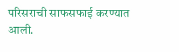परिसराची साफसफाई करण्यात आली.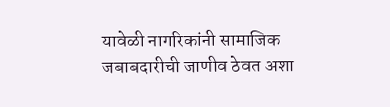यावेळी नागरिकांनी सामाजिक जबाबदारीची जाणीव ठेवत अशा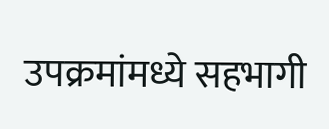उपक्रमांमध्ये सहभागी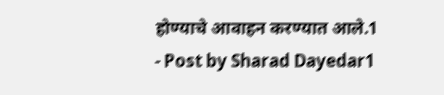होण्याचे आवाहन करण्यात आले.1
- Post by Sharad Dayedar1